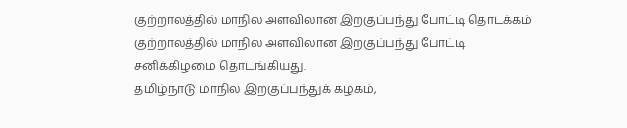குற்றாலத்தில் மாநில அளவிலான இறகுப்பந்து போட்டி தொடக்கம்
குற்றாலத்தில் மாநில அளவிலான இறகுப்பந்து போட்டி சனிக்கிழமை தொடங்கியது.
தமிழ்நாடு மாநில இறகுப்பந்துக் கழகம்,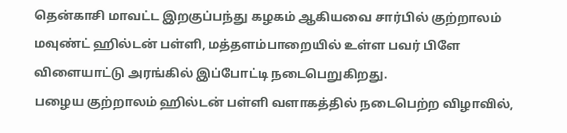தென்காசி மாவட்ட இறகுப்பந்து கழகம் ஆகியவை சார்பில் குற்றாலம் மவுண்ட் ஹில்டன் பள்ளி, மத்தளம்பாறையில் உள்ள பவர் பிளே விளையாட்டு அரங்கில் இப்போட்டி நடைபெறுகிறது.
பழைய குற்றாலம் ஹில்டன் பள்ளி வளாகத்தில் நடைபெற்ற விழாவில்,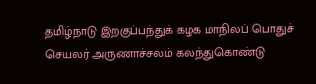தமிழ்நாடு இறகுப்பந்துக் கழக மாநிலப் பொதுச் செயலர் அருணாச்சலம் கலந்துகொண்டு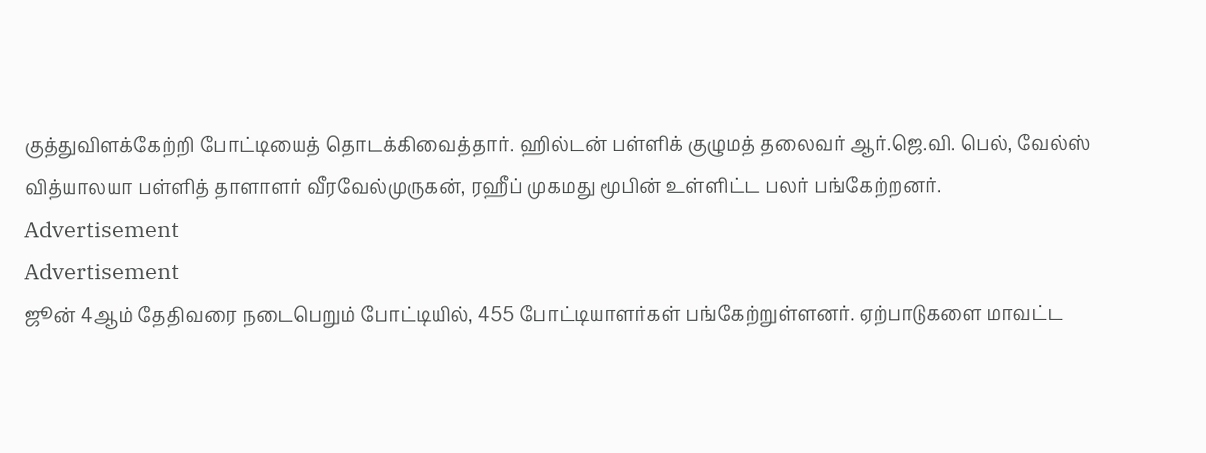குத்துவிளக்கேற்றி போட்டியைத் தொடக்கிவைத்தார். ஹில்டன் பள்ளிக் குழுமத் தலைவர் ஆர்.ஜெ.வி. பெல், வேல்ஸ் வித்யாலயா பள்ளித் தாளாளர் வீரவேல்முருகன், ரஹீப் முகமது மூபின் உள்ளிட்ட பலர் பங்கேற்றனர்.
Advertisement
Advertisement
ஜூன் 4ஆம் தேதிவரை நடைபெறும் போட்டியில், 455 போட்டியாளர்கள் பங்கேற்றுள்ளனர். ஏற்பாடுகளை மாவட்ட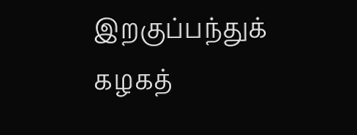இறகுப்பந்துக் கழகத்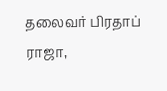தலைவர் பிரதாப் ராஜா,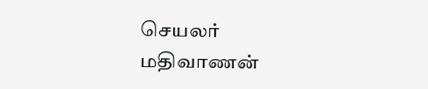செயலர் மதிவாணன்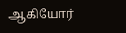ஆகியோர்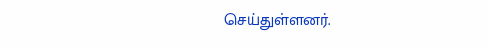செய்துள்ளனர்.